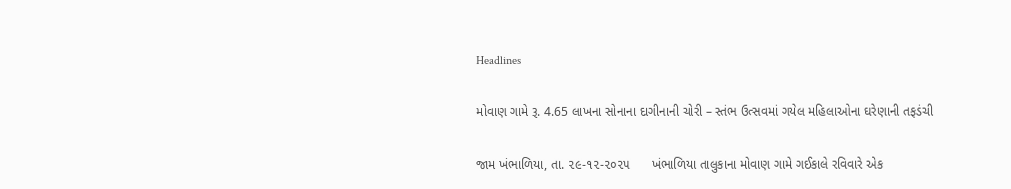Headlines

મોવાણ ગામે રૂ. 4.65 લાખના સોનાના દાગીનાની ચોરી – સ્તંભ ઉત્સવમાં ગયેલ મહિલાઓના ઘરેણાની તફડંચી

જામ ખંભાળિયા, તા. ૨૯-૧૨-૨૦૨૫      ખંભાળિયા તાલુકાના મોવાણ ગામે ગઈકાલે રવિવારે એક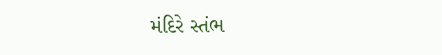મંદિરે સ્તંભ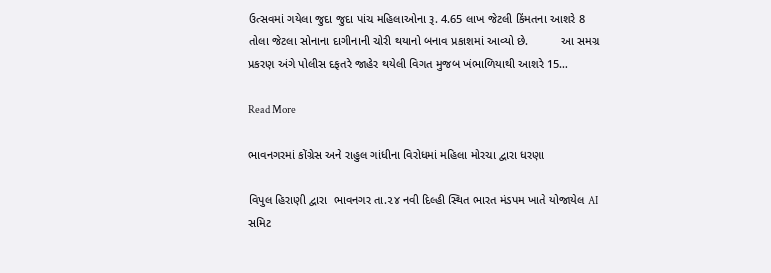ઉત્સવમાં ગયેલા જુદા જુદા પાંચ મહિલાઓના રૂ. 4.65 લાખ જેટલી કિંમતના આશરે 8 તોલા જેટલા સોનાના દાગીનાની ચોરી થયાનો બનાવ પ્રકાશમાં આવ્યો છે.          આ સમગ્ર પ્રકરણ અંગે પોલીસ દફતરે જાહેર થયેલી વિગત મુજબ ખંભાળિયાથી આશરે 15…

Read More

ભાવનગરમાં કોંગ્રેસ અને રાહુલ ગાંધીના વિરોધમાં મહિલા મોરચા દ્વારા ધરણા

વિપુલ હિરાણી દ્વારા  ભાવનગર તા.૨૪ નવી દિલ્હી સ્થિત ભારત મંડપમ ખાતે યોજાયેલ AI સમિટ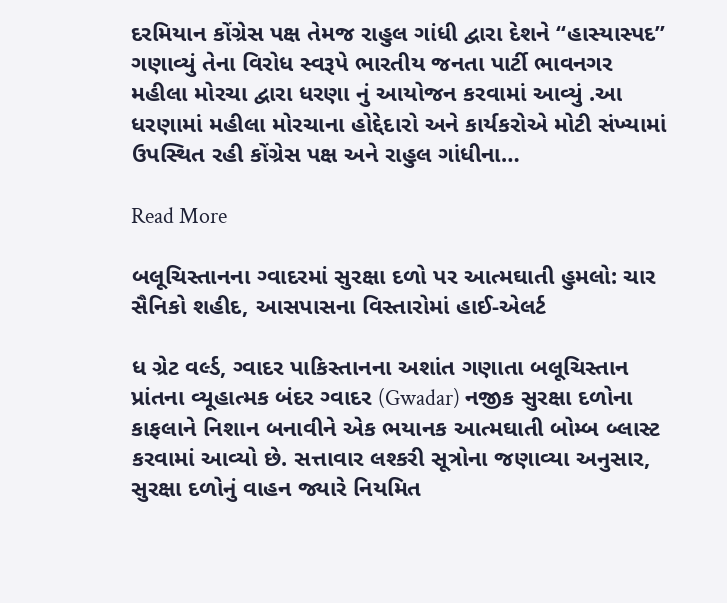દરમિયાન કોંગ્રેસ પક્ષ તેમજ રાહુલ ગાંધી દ્વારા દેશને “હાસ્યાસ્પદ” ગણાવ્યું તેના વિરોધ સ્વરૂપે ભારતીય જનતા પાર્ટી ભાવનગર મહીલા મોરચા દ્વારા ધરણા નું આયોજન કરવામાં આવ્યું .આ ધરણામાં મહીલા મોરચાના હોદ્દેદારો અને કાર્યકરોએ મોટી સંખ્યામાં ઉપસ્થિત રહી કોંગ્રેસ પક્ષ અને રાહુલ ગાંધીના…

Read More

બલૂચિસ્તાનના ગ્વાદરમાં સુરક્ષા દળો પર આત્મઘાતી હુમલો: ચાર સૈનિકો શહીદ, આસપાસના વિસ્તારોમાં હાઈ-એલર્ટ

ધ ગ્રેટ વર્લ્ડ, ગ્વાદર પાકિસ્તાનના અશાંત ગણાતા બલૂચિસ્તાન પ્રાંતના વ્યૂહાત્મક બંદર ગ્વાદર (Gwadar) નજીક સુરક્ષા દળોના કાફલાને નિશાન બનાવીને એક ભયાનક આત્મઘાતી બોમ્બ બ્લાસ્ટ કરવામાં આવ્યો છે. સત્તાવાર લશ્કરી સૂત્રોના જણાવ્યા અનુસાર, સુરક્ષા દળોનું વાહન જ્યારે નિયમિત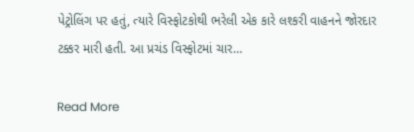પેટ્રોલિંગ પર હતું, ત્યારે વિસ્ફોટકોથી ભરેલી એક કારે લશ્કરી વાહનને જોરદાર ટક્કર મારી હતી. આ પ્રચંડ વિસ્ફોટમાં ચાર…

Read More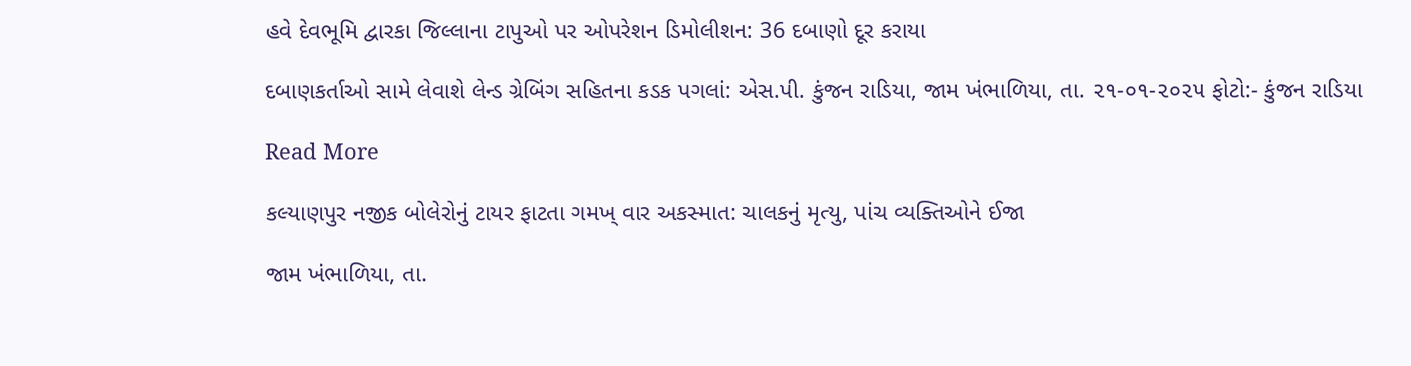હવે દેવભૂમિ દ્વારકા જિલ્લાના ટાપુઓ પર ઓપરેશન ડિમોલીશન: 36 દબાણો દૂર કરાયા

દબાણકર્તાઓ સામે લેવાશે લેન્ડ ગ્રેબિંગ સહિતના કડક પગલાં: એસ.પી. કુંજન રાડિયા, જામ ખંભાળિયા, તા. ૨૧-૦૧-૨૦૨૫ ફોટો:- કુંજન રાડિયા

Read More

કલ્યાણપુર નજીક બોલેરોનું ટાયર ફાટતા ગમખ્ વાર અકસ્માત: ચાલકનું મૃત્યુ, પાંચ વ્યક્તિઓને ઈજા

જામ ખંભાળિયા, તા.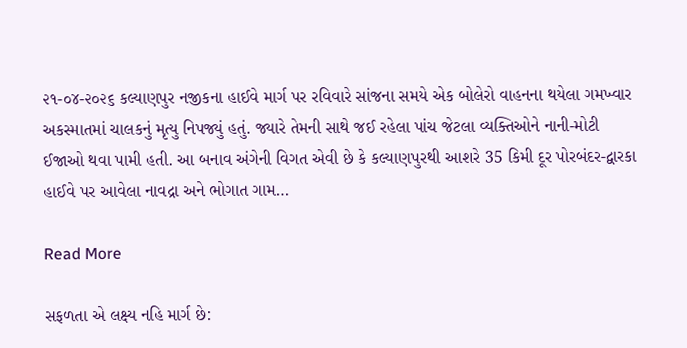૨૧-૦૪-૨૦૨૬ કલ્યાણપુર નજીકના હાઈવે માર્ગ પર રવિવારે સાંજના સમયે એક બોલેરો વાહનના થયેલા ગમખ્વાર અકસ્માતમાં ચાલકનું મૃત્યુ નિપજ્યું હતું. જ્યારે તેમની સાથે જઈ રહેલા પાંચ જેટલા વ્યક્તિઓને નાની-મોટી ઈજાઓ થવા પામી હતી. આ બનાવ અંગેની વિગત એવી છે કે કલ્યાણપુરથી આશરે 35 કિમી દૂર પોરબંદર-દ્વારકા હાઈવે પર આવેલા નાવદ્રા અને ભોગાત ગામ…

Read More

સફળતા એ લક્ષ્ય નહિ માર્ગ છે: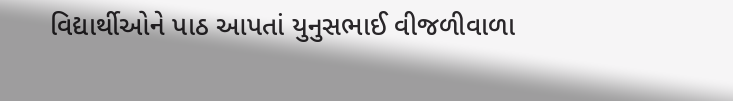વિદ્યાર્થીઓને પાઠ આપતાં યુનુસભાઈ વીજળીવાળા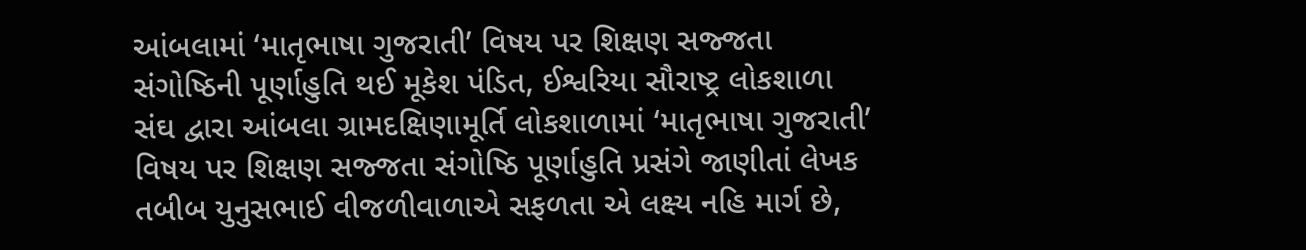આંબલામાં ‘માતૃભાષા ગુજરાતી’ વિષય પર શિક્ષણ સજ્જતા સંગોષ્ઠિની પૂર્ણાહુતિ થઈ મૂકેશ પંડિત, ઈશ્વરિયા સૌરાષ્ટ્ર લોકશાળા સંઘ દ્વારા આંબલા ગ્રામદક્ષિણામૂર્તિ લોકશાળામાં ‘માતૃભાષા ગુજરાતી’ વિષય પર શિક્ષણ સજ્જતા સંગોષ્ઠિ પૂર્ણાહુતિ પ્રસંગે જાણીતાં લેખક તબીબ યુનુસભાઈ વીજળીવાળાએ સફળતા એ લક્ષ્ય નહિ માર્ગ છે,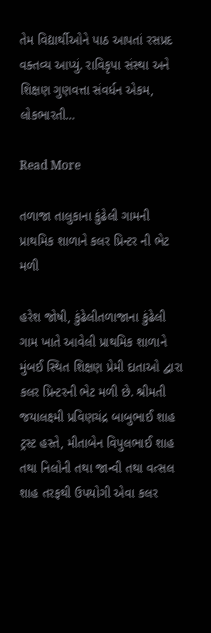તેમ વિદ્યાર્થીઓને પાઠ આપતાં રસપ્રદ વક્તવ્ય આપ્યું. રાવિકૃપા સંસ્થા અને શિક્ષણ ગુણવત્તા સંવર્ધન એકમ, લોકભારતી…

Read More

તળાજા તાલુકાના કુંઢેલી ગામની પ્રાથમિક શાળાને કલર પ્રિન્ટર ની ભેટ મળી

હરેશ જોષી, કુંઢેલીતળાજાના કુંઢેલી ગામ ખાતે આવેલી પ્રાથમિક શાળાને મુંબઈ સ્થિત શિક્ષણ પ્રેમી દાતાઓ દ્વારા કલર પ્રિન્ટરની ભેટ મળી છે. શ્રીમતી જયાલક્ષ્મી પ્રવિણચંદ્ર બાબુભાઈ શાહ ટ્રસ્ટ હસ્તે, મીતાબેન વિપુલભાઈ શાહ તથા નિલોની તથા જાન્વી તથા વત્સલ શાહ તરફથી ઉપયોગી એવા કલર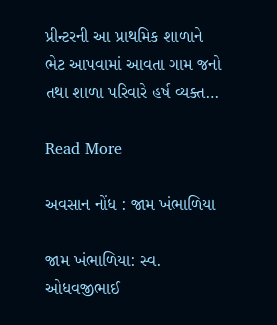પ્રીન્ટરની આ પ્રાથમિક શાળાને ભેટ આપવામાં આવતા ગામ જનો તથા શાળા પરિવારે હર્ષ વ્યક્ત…

Read More

અવસાન નોંધ : જામ ખંભાળિયા

જામ ખંભાળિયા: સ્વ. ઓધવજીભાઈ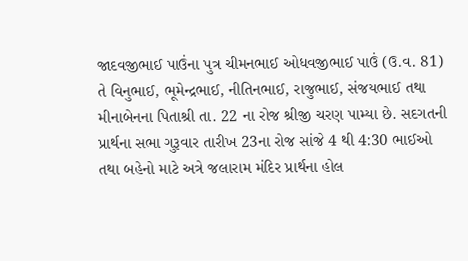જાદવજીભાઈ પાઉંના પુત્ર ચીમનભાઈ ઓધવજીભાઈ પાઉં (ઉ.વ. 81) તે વિનુભાઈ, ભૂમેન્દ્રભાઈ, નીતિનભાઈ, રાજુભાઈ, સંજયભાઈ તથા મીનાબેનના પિતાશ્રી તા. 22 ના રોજ શ્રીજી ચરણ પામ્યા છે. સદગતની પ્રાર્થના સભા ગુરૂવાર તારીખ 23ના રોજ સાંજે 4 થી 4:30 ભાઈઓ તથા બહેનો માટે અત્રે જલારામ મંદિર પ્રાર્થના હોલ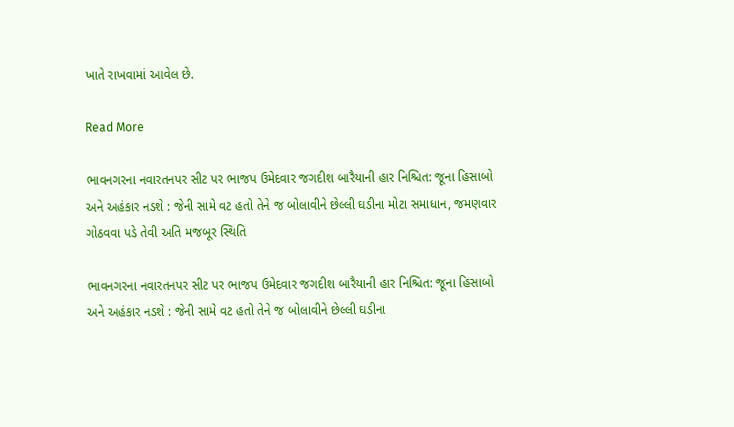ખાતે રાખવામાં આવેલ છે.

Read More

ભાવનગરના નવારતનપર સીટ પર ભાજપ ઉમેદવાર જગદીશ બારૈયાની હાર નિશ્ચિત: જૂના હિસાબો અને અહંકાર નડશે : જેની સામે વટ હતો તેને જ બોલાવીને છેલ્લી ઘડીના મોટા સમાધાન, જમણવાર ગોઠવવા પડે તેવી અતિ મજબૂર સ્થિતિ

ભાવનગરના નવારતનપર સીટ પર ભાજપ ઉમેદવાર જગદીશ બારૈયાની હાર નિશ્ચિત: જૂના હિસાબો અને અહંકાર નડશે : જેની સામે વટ હતો તેને જ બોલાવીને છેલ્લી ઘડીના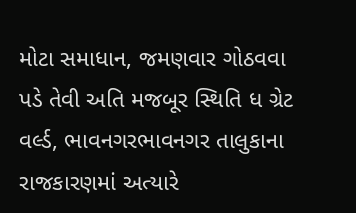મોટા સમાધાન, જમણવાર ગોઠવવા પડે તેવી અતિ મજબૂર સ્થિતિ ધ ગ્રેટ વર્લ્ડ, ભાવનગરભાવનગર તાલુકાના રાજકારણમાં અત્યારે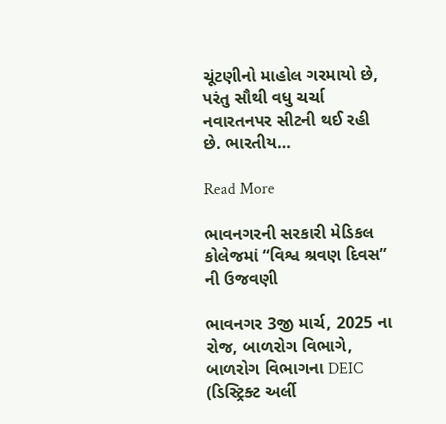ચૂંટણીનો માહોલ ગરમાયો છે, પરંતુ સૌથી વધુ ચર્ચા નવારતનપર સીટની થઈ રહી છે. ભારતીય…

Read More

ભાવનગરની સરકારી મેડિકલ કોલેજમાં “વિશ્વ શ્રવણ દિવસ” ની ઉજવણી

ભાવનગર 3જી માર્ચ, 2025 ના રોજ, બાળરોગ વિભાગે, બાળરોગ વિભાગના DEIC (ડિસ્ટ્રિક્ટ અર્લી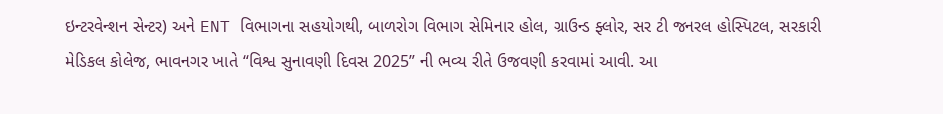ઇન્ટરવેન્શન સેન્ટર) અને ENT વિભાગના સહયોગથી, બાળરોગ વિભાગ સેમિનાર હોલ, ગ્રાઉન્ડ ફ્લોર, સર ટી જનરલ હોસ્પિટલ, સરકારી મેડિકલ કોલેજ, ભાવનગર ખાતે “વિશ્વ સુનાવણી દિવસ 2025” ની ભવ્ય રીતે ઉજવણી કરવામાં આવી. આ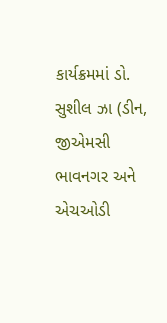કાર્યક્રમમાં ડો. સુશીલ ઝા (ડીન, જીએમસી ભાવનગર અને એચઓડી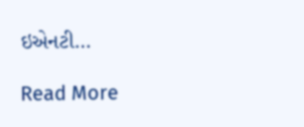ઇએનટી…

Read More